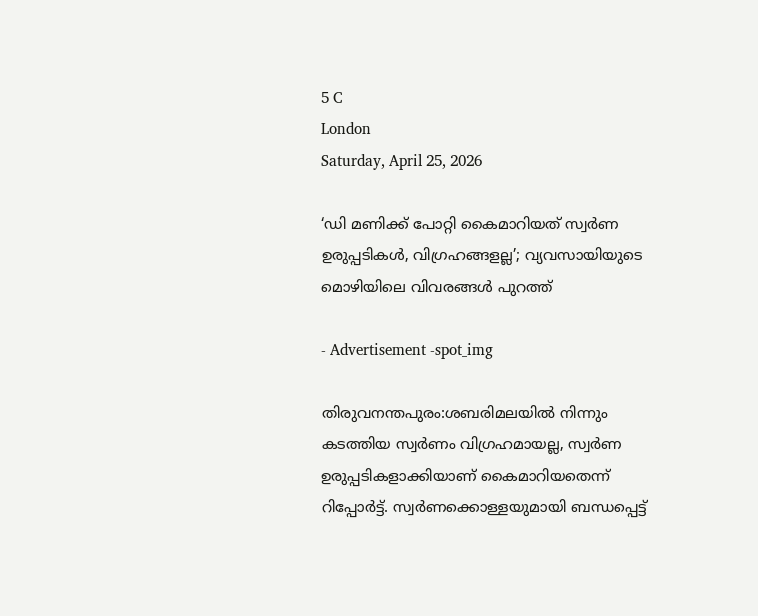5 C
London
Saturday, April 25, 2026

‘ഡി മണിക്ക് പോറ്റി കൈമാറിയത് സ്വര്‍ണ ഉരുപ്പടികള്‍, വിഗ്രഹങ്ങളല്ല’; വ്യവസായിയുടെ മൊഴിയിലെ വിവരങ്ങള്‍ പുറത്ത്

- Advertisement -spot_img

തിരുവനന്തപുരം:ശബരിമലയില്‍ നിന്നും കടത്തിയ സ്വര്‍ണം വിഗ്രഹമായല്ല, സ്വര്‍ണ ഉരുപ്പടികളാക്കിയാണ് കൈമാറിയതെന്ന് റിപ്പോര്‍ട്ട്. സ്വര്‍ണക്കൊള്ളയുമായി ബന്ധപ്പെട്ട്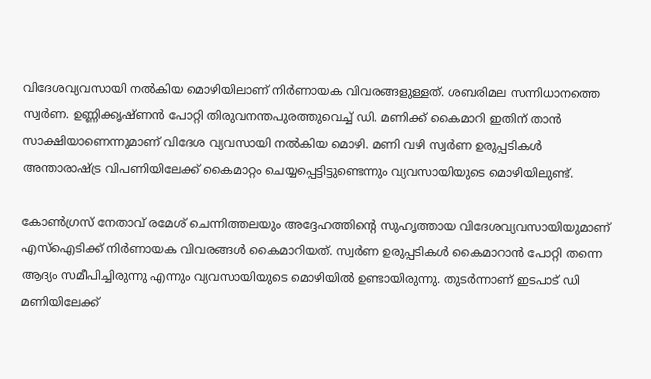വിദേശവ്യവസായി നല്‍കിയ മൊഴിയിലാണ് നിര്‍ണായക വിവരങ്ങളുള്ളത്. ശബരിമല സന്നിധാനത്തെ സ്വര്‍ണ. ഉണ്ണിക്കൃഷ്ണന്‍ പോറ്റി തിരുവനന്തപുരത്തുവെച്ച് ഡി. മണിക്ക് കൈമാറി ഇതിന് താന്‍ സാക്ഷിയാണെന്നുമാണ് വിദേശ വ്യവസായി നല്‍കിയ മൊഴി. മണി വഴി സ്വര്‍ണ ഉരുപ്പടികള്‍ അന്താരാഷ്ട്ര വിപണിയിലേക്ക് കൈമാറ്റം ചെയ്യപ്പെട്ടിട്ടുണ്ടെന്നും വ്യവസായിയുടെ മൊഴിയിലുണ്ട്.

കോണ്‍ഗ്രസ് നേതാവ് രമേശ് ചെന്നിത്തലയും അദ്ദേഹത്തിന്റെ സുഹൃത്തായ വിദേശവ്യവസായിയുമാണ് എസ്‌ഐടിക്ക് നിര്‍ണായക വിവരങ്ങള്‍ കൈമാറിയത്. സ്വര്‍ണ ഉരുപ്പടികള്‍ കൈമാറാന്‍ പോറ്റി തന്നെ ആദ്യം സമീപിച്ചിരുന്നു എന്നും വ്യവസായിയുടെ മൊഴിയില്‍ ഉണ്ടായിരുന്നു. തുടര്‍ന്നാണ് ഇടപാട് ഡി മണിയിലേക്ക്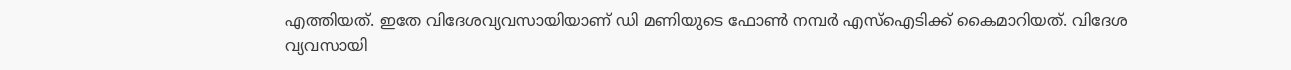എത്തിയത്. ഇതേ വിദേശവ്യവസായിയാണ് ഡി മണിയുടെ ഫോണ്‍ നമ്പര്‍ എസ്‌ഐടിക്ക് കൈമാറിയത്. വിദേശ വ്യവസായി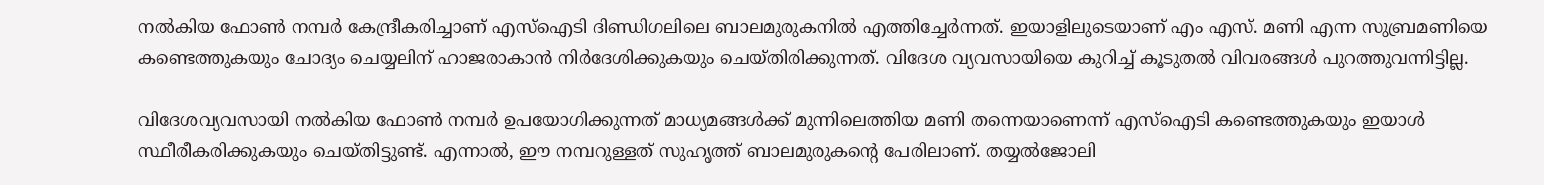നല്‍കിയ ഫോണ്‍ നമ്പര്‍ കേന്ദ്രീകരിച്ചാണ് എസ്‌ഐടി ദിണ്ഡിഗലിലെ ബാലമുരുകനില്‍ എത്തിച്ചേര്‍ന്നത്. ഇയാളിലുടെയാണ് എം എസ്. മണി എന്ന സുബ്രമണിയെ കണ്ടെത്തുകയും ചോദ്യം ചെയ്യലിന് ഹാജരാകാന്‍ നിര്‍ദേശിക്കുകയും ചെയ്തിരിക്കുന്നത്. വിദേശ വ്യവസായിയെ കുറിച്ച് കൂടുതല്‍ വിവരങ്ങള്‍ പുറത്തുവന്നിട്ടില്ല.

വിദേശവ്യവസായി നല്‍കിയ ഫോണ്‍ നമ്പര്‍ ഉപയോഗിക്കുന്നത് മാധ്യമങ്ങള്‍ക്ക് മുന്നിലെത്തിയ മണി തന്നെയാണെന്ന് എസ്‌ഐടി കണ്ടെത്തുകയും ഇയാള്‍ സ്ഥീരീകരിക്കുകയും ചെയ്തിട്ടുണ്ട്. എന്നാല്‍, ഈ നമ്പറുള്ളത് സുഹൃത്ത് ബാലമുരുകന്റെ പേരിലാണ്. തയ്യല്‍ജോലി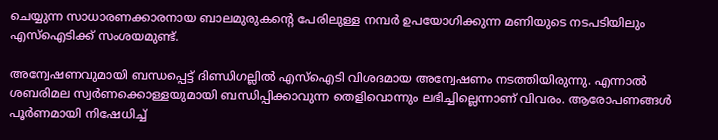ചെയ്യുന്ന സാധാരണക്കാരനായ ബാലമുരുകന്റെ പേരിലുള്ള നമ്പര്‍ ഉപയോഗിക്കുന്ന മണിയുടെ നടപടിയിലും എസ്‌ഐടിക്ക് സംശയമുണ്ട്.

അന്വേഷണവുമായി ബന്ധപ്പെട്ട് ദിണ്ഡിഗല്ലില്‍ എസ്‌ഐടി വിശദമായ അന്വേഷണം നടത്തിയിരുന്നു. എന്നാല്‍ ശബരിമല സ്വര്‍ണക്കൊള്ളയുമായി ബന്ധിപ്പിക്കാവുന്ന തെളിവൊന്നും ലഭിച്ചില്ലെന്നാണ് വിവരം. ആരോപണങ്ങള്‍ പൂര്‍ണമായി നിഷേധിച്ച്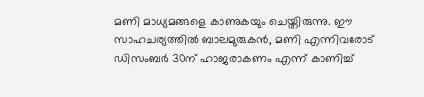മണി മാധ്യമങ്ങളെ കാണുകയും ചെയ്തിരുന്നു. ഈ സാഹചര്യത്തില്‍ ബാലമുരുകന്‍, മണി എന്നിവരോട് ഡിസംബര്‍ 30ന് ഹാജരാകണം എന്ന് കാണിച്ച്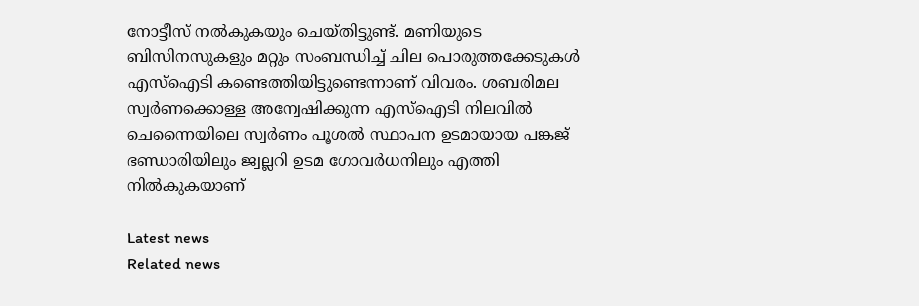നോട്ടീസ് നല്‍കുകയും ചെയ്തിട്ടുണ്ട്. മണിയുടെ ബിസിനസുകളും മറ്റും സംബന്ധിച്ച് ചില പൊരുത്തക്കേടുകള്‍ എസ്‌ഐടി കണ്ടെത്തിയിട്ടുണ്ടെന്നാണ് വിവരം. ശബരിമല സ്വര്‍ണക്കൊള്ള അന്വേഷിക്കുന്ന എസ്‌ഐടി നിലവില്‍ ചെന്നൈയിലെ സ്വര്‍ണം പൂശല്‍ സ്ഥാപന ഉടമായായ പങ്കജ് ഭണ്ഡാരിയിലും ജ്വല്ലറി ഉടമ ഗോവര്‍ധനിലും എത്തി നില്‍കുകയാണ്

Latest news
Related news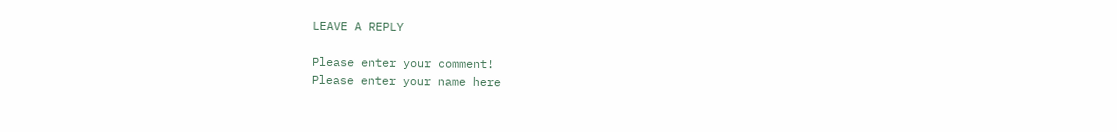LEAVE A REPLY

Please enter your comment!
Please enter your name here